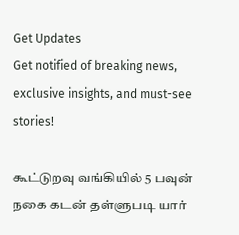Get Updates
Get notified of breaking news, exclusive insights, and must-see stories!

கூட்டுறவு வங்கியில் 5 பவுன் நகை கடன் தள்ளுபடி யார்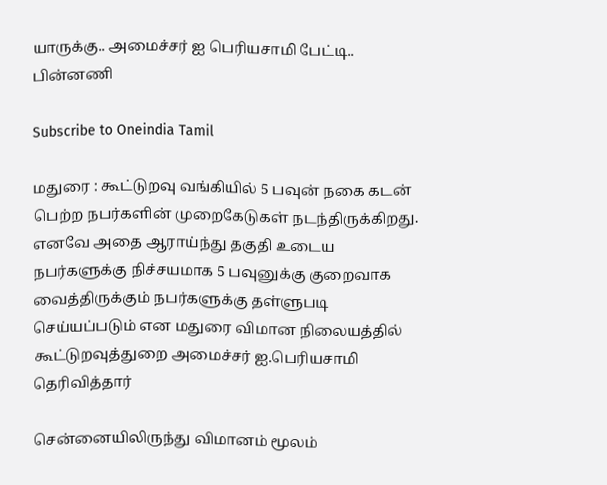யாருக்கு.. அமைச்சர் ஐ பெரியசாமி பேட்டி.. பின்னணி

Subscribe to Oneindia Tamil

மதுரை : கூட்டுறவு வங்கியில் 5 பவுன் நகை கடன் பெற்ற நபர்களின் முறைகேடுகள் நடந்திருக்கிறது. எனவே அதை ஆராய்ந்து தகுதி உடைய நபர்களுக்கு நிச்சயமாக 5 பவுனுக்கு குறைவாக வைத்திருக்கும் நபர்களுக்கு தள்ளுபடி செய்யப்படும் என மதுரை விமான நிலையத்தில் கூட்டுறவுத்துறை அமைச்சர் ஐ.பெரியசாமி தெரிவித்தார்

சென்னையிலிருந்து விமானம் மூலம்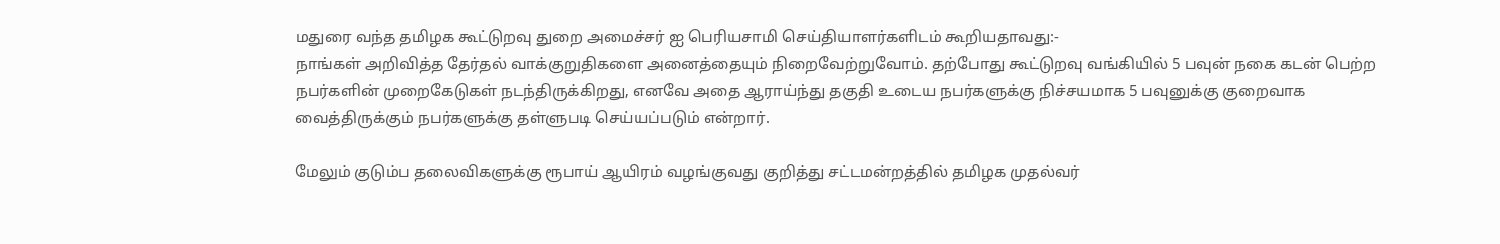மதுரை வந்த தமிழக கூட்டுறவு துறை அமைச்சர் ஐ பெரியசாமி செய்தியாளர்களிடம் கூறியதாவது:-
நாங்கள் அறிவித்த தேர்தல் வாக்குறுதிகளை அனைத்தையும் நிறைவேற்றுவோம். தற்போது கூட்டுறவு வங்கியில் 5 பவுன் நகை கடன் பெற்ற நபர்களின் முறைகேடுகள் நடந்திருக்கிறது, எனவே அதை ஆராய்ந்து தகுதி உடைய நபர்களுக்கு நிச்சயமாக 5 பவுனுக்கு குறைவாக வைத்திருக்கும் நபர்களுக்கு தள்ளுபடி செய்யப்படும் என்றார்.

மேலும் குடும்ப தலைவிகளுக்கு ரூபாய் ஆயிரம் வழங்குவது குறித்து சட்டமன்றத்தில் தமிழக முதல்வர்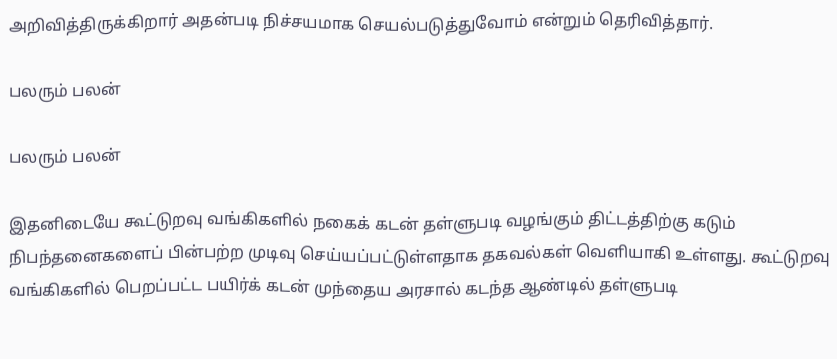அறிவித்திருக்கிறார் அதன்படி நிச்சயமாக செயல்படுத்துவோம் என்றும் தெரிவித்தார்.

பலரும் பலன்

பலரும் பலன்

இதனிடையே கூட்டுறவு வங்கிகளில் நகைக் கடன் தள்ளுபடி வழங்கும் திட்டத்திற்கு கடும் நிபந்தனைகளைப் பின்பற்ற முடிவு செய்யப்பட்டுள்ளதாக தகவல்கள் வெளியாகி உள்ளது. கூட்டுறவு வங்கிகளில் பெறப்பட்ட பயிர்க் கடன் முந்தைய அரசால் கடந்த ஆண்டில் தள்ளுபடி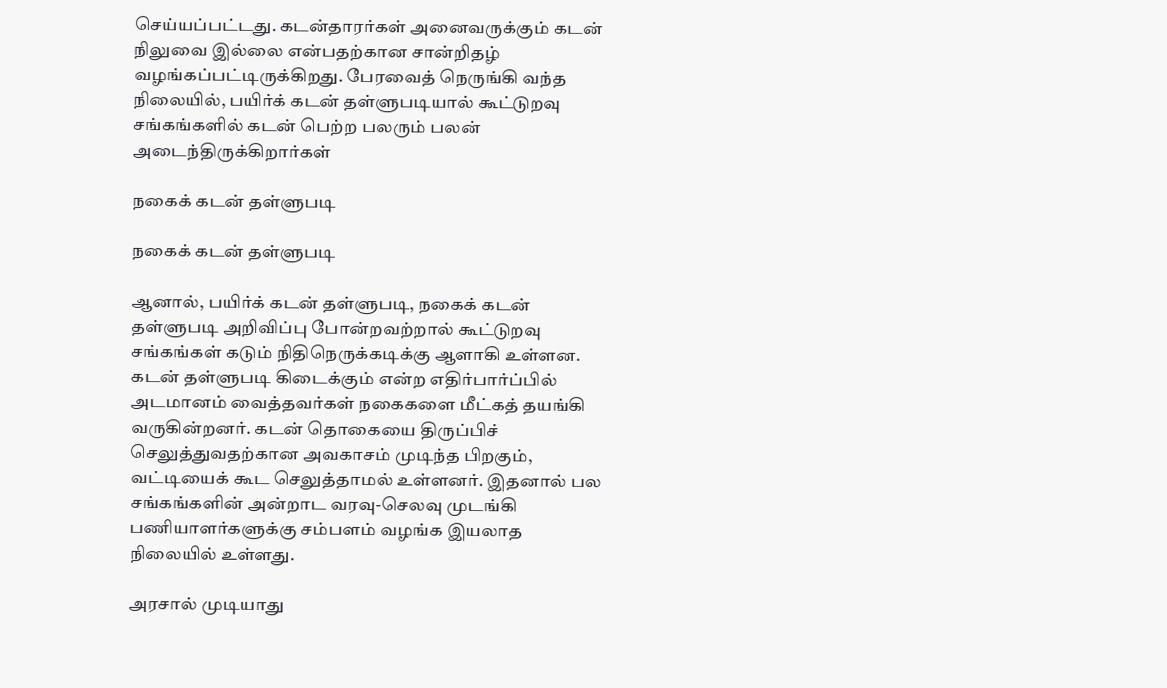செய்யப்பட்டது. கடன்தாரர்கள் அனைவருக்கும் கடன் நிலுவை இல்லை என்பதற்கான சான்றிதழ் வழங்கப்பட்டிருக்கிறது. பேரவைத் நெருங்கி வந்த நிலையில், பயிர்க் கடன் தள்ளுபடியால் கூட்டுறவு சங்கங்களில் கடன் பெற்ற பலரும் பலன் அடைந்திருக்கிறார்கள்

நகைக் கடன் தள்ளுபடி

நகைக் கடன் தள்ளுபடி

ஆனால், பயிர்க் கடன் தள்ளுபடி, நகைக் கடன் தள்ளுபடி அறிவிப்பு போன்றவற்றால் கூட்டுறவு சங்கங்கள் கடும் நிதிநெருக்கடிக்கு ஆளாகி உள்ளன. கடன் தள்ளுபடி கிடைக்கும் என்ற எதிர்பார்ப்பில் அடமானம் வைத்தவர்கள் நகைகளை மீட்கத் தயங்கி வருகின்றனர். கடன் தொகையை திருப்பிச் செலுத்துவதற்கான அவகாசம் முடிந்த பிறகும், வட்டியைக் கூட செலுத்தாமல் உள்ளனர். இதனால் பல சங்கங்களின் அன்றாட வரவு-செலவு முடங்கி பணியாளர்களுக்கு சம்பளம் வழங்க இயலாத நிலையில் உள்ளது.

அரசால் முடியாது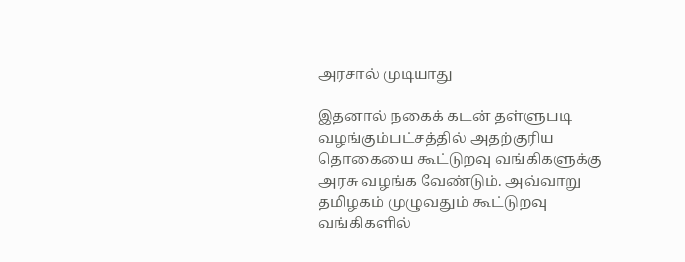அரசால் முடியாது

இதனால் நகைக் கடன் தள்ளுபடி வழங்கும்பட்சத்தில் அதற்குரிய தொகையை கூட்டுறவு வங்கிகளுக்கு அரசு வழங்க வேண்டும். அவ்வாறு தமிழகம் முழுவதும் கூட்டுறவு வங்கிகளில்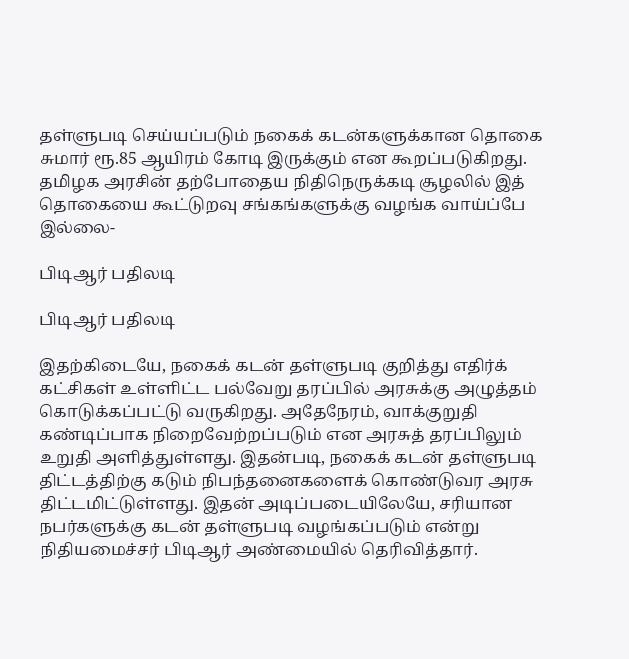தள்ளுபடி செய்யப்படும் நகைக் கடன்களுக்கான தொகை சுமார் ரூ.85 ஆயிரம் கோடி இருக்கும் என கூறப்படுகிறது. தமிழக அரசின் தற்போதைய நிதிநெருக்கடி சூழலில் இத் தொகையை கூட்டுறவு சங்கங்களுக்கு வழங்க வாய்ப்பே இல்லை-

பிடிஆர் பதிலடி

பிடிஆர் பதிலடி

இதற்கிடையே, நகைக் கடன் தள்ளுபடி குறித்து எதிர்க் கட்சிகள் உள்ளிட்ட பல்வேறு தரப்பில் அரசுக்கு அழுத்தம் கொடுக்கப்பட்டு வருகிறது. அதேநேரம், வாக்குறுதி கண்டிப்பாக நிறைவேற்றப்படும் என அரசுத் தரப்பிலும் உறுதி அளித்துள்ளது. இதன்படி, நகைக் கடன் தள்ளுபடி திட்டத்திற்கு கடும் நிபந்தனைகளைக் கொண்டுவர அரசு திட்டமிட்டுள்ளது. இதன் அடிப்படையிலேயே, சரியான நபர்களுக்கு கடன் தள்ளுபடி வழங்கப்படும் என்று நிதியமைச்சர் பிடிஆர் அண்மையில் தெரிவித்தார்.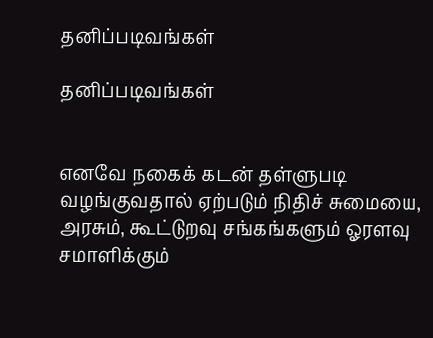தனிப்படிவங்கள்

தனிப்படிவங்கள்


எனவே நகைக் கடன் தள்ளுபடி வழங்குவதால் ஏற்படும் நிதிச் சுமையை, அரசும், கூட்டுறவு சங்கங்களும் ஓரளவு சமாளிக்கும்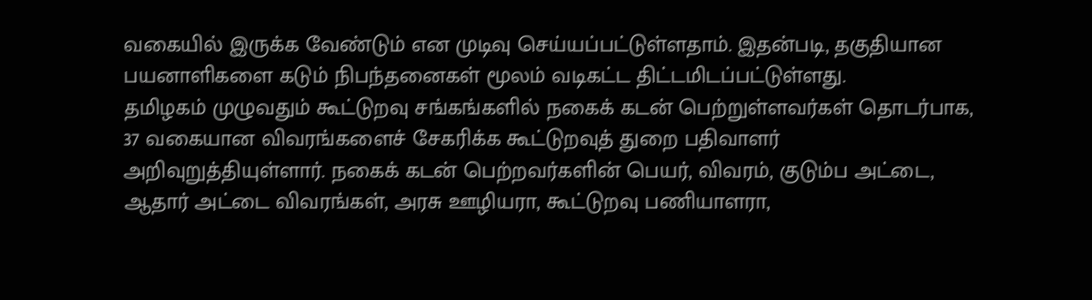வகையில் இருக்க வேண்டும் என முடிவு செய்யப்பட்டுள்ளதாம். இதன்படி, தகுதியான பயனாளிகளை கடும் நிபந்தனைகள் மூலம் வடிகட்ட திட்டமிடப்பட்டுள்ளது.
தமிழகம் முழுவதும் கூட்டுறவு சங்கங்களில் நகைக் கடன் பெற்றுள்ளவர்கள் தொடர்பாக, 37 வகையான விவரங்களைச் சேகரிக்க கூட்டுறவுத் துறை பதிவாளர் அறிவுறுத்தியுள்ளார். நகைக் கடன் பெற்றவர்களின் பெயர், விவரம், குடும்ப அட்டை, ஆதார் அட்டை விவரங்கள், அரசு ஊழியரா, கூட்டுறவு பணியாளரா,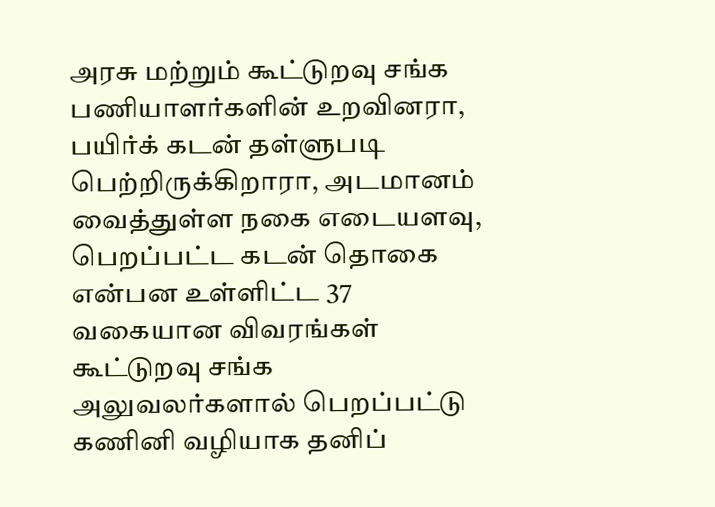அரசு மற்றும் கூட்டுறவு சங்க பணியாளர்களின் உறவினரா, பயிர்க் கடன் தள்ளுபடி பெற்றிருக்கிறாரா, அடமானம் வைத்துள்ள நகை எடையளவு, பெறப்பட்ட கடன் தொகை என்பன உள்ளிட்ட 37 வகையான விவரங்கள் கூட்டுறவு சங்க அலுவலர்களால் பெறப்பட்டு கணினி வழியாக தனிப்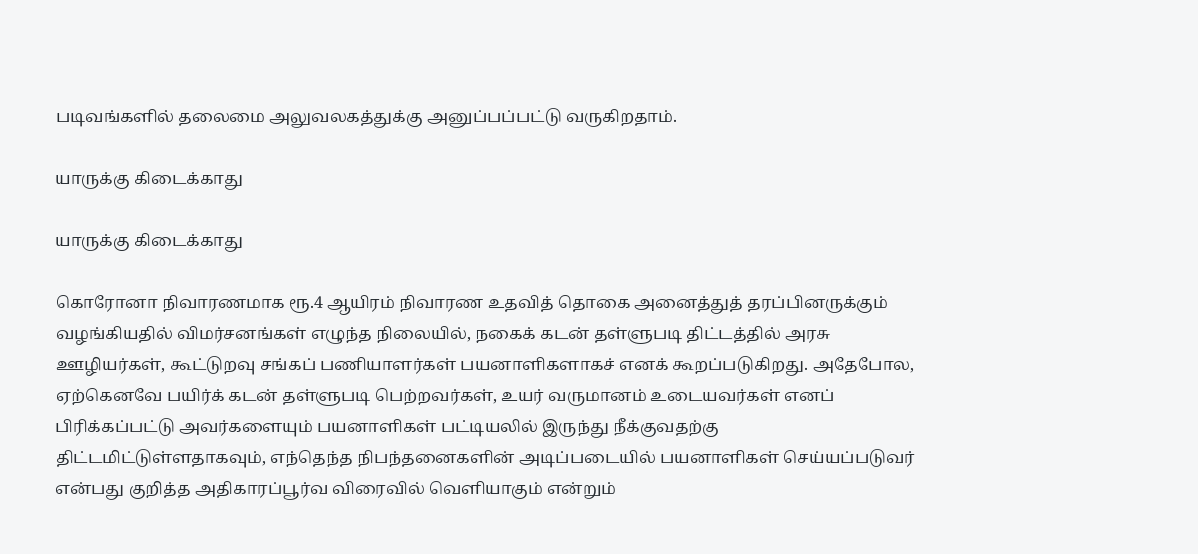படிவங்களில் தலைமை அலுவலகத்துக்கு அனுப்பப்பட்டு வருகிறதாம்.

யாருக்கு கிடைக்காது

யாருக்கு கிடைக்காது

கொரோனா நிவாரணமாக ரூ.4 ஆயிரம் நிவாரண உதவித் தொகை அனைத்துத் தரப்பினருக்கும் வழங்கியதில் விமர்சனங்கள் எழுந்த நிலையில், நகைக் கடன் தள்ளுபடி திட்டத்தில் அரசு ஊழியர்கள், கூட்டுறவு சங்கப் பணியாளர்கள் பயனாளிகளாகச் எனக் கூறப்படுகிறது. அதேபோல, ஏற்கெனவே பயிர்க் கடன் தள்ளுபடி பெற்றவர்கள், உயர் வருமானம் உடையவர்கள் எனப் பிரிக்கப்பட்டு அவர்களையும் பயனாளிகள் பட்டியலில் இருந்து நீக்குவதற்கு திட்டமிட்டுள்ளதாகவும், எந்தெந்த நிபந்தனைகளின் அடிப்படையில் பயனாளிகள் செய்யப்படுவர் என்பது குறித்த அதிகாரப்பூர்வ விரைவில் வெளியாகும் என்றும்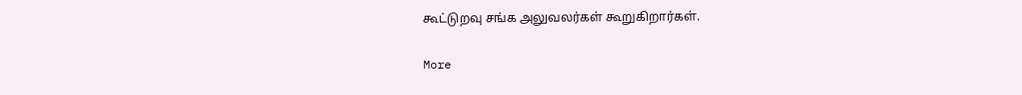கூட்டுறவு சங்க அலுவலர்கள் கூறுகிறார்கள்.

More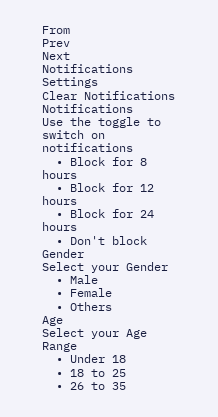From
Prev
Next
Notifications
Settings
Clear Notifications
Notifications
Use the toggle to switch on notifications
  • Block for 8 hours
  • Block for 12 hours
  • Block for 24 hours
  • Don't block
Gender
Select your Gender
  • Male
  • Female
  • Others
Age
Select your Age Range
  • Under 18
  • 18 to 25
  • 26 to 35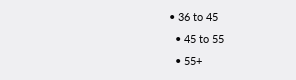• 36 to 45
  • 45 to 55
  • 55+